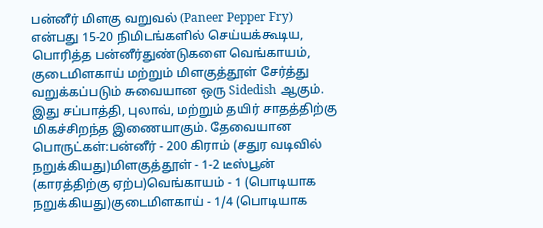பன்னீர் மிளகு வறுவல் (Paneer Pepper Fry) என்பது 15-20 நிமிடங்களில் செய்யக்கூடிய, பொரித்த பன்னீர்துண்டுகளை வெங்காயம், குடைமிளகாய் மற்றும் மிளகுத்தூள் சேர்த்து வறுக்கப்படும் சுவையான ஒரு Sidedish ஆகும். இது சப்பாத்தி, புலாவ், மற்றும் தயிர் சாதத்திற்கு மிகச்சிறந்த இணையாகும். தேவையான பொருட்கள்:பன்னீர் - 200 கிராம் (சதுர வடிவில் நறுக்கியது)மிளகுத்தூள் - 1-2 டீஸ்பூன் (காரத்திற்கு ஏற்ப)வெங்காயம் - 1 (பொடியாக நறுக்கியது)குடைமிளகாய் - 1/4 (பொடியாக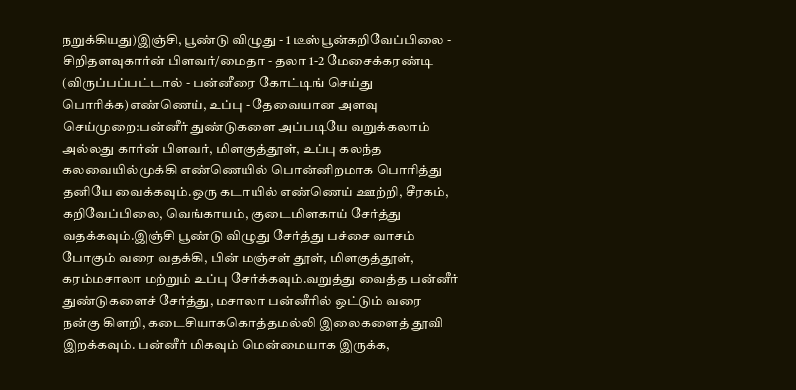நறுக்கியது)இஞ்சி, பூண்டு விழுது - 1 டீஸ்பூன்கறிவேப்பிலை - சிறிதளவுகார்ன் பிளவர்/மைதா - தலா 1-2 மேசைக்கரண்டி (விருப்பப்பட்டால் - பன்னீரை கோட்டிங் செய்து பொரிக்க)எண்ணெய், உப்பு - தேவையான அளவு செய்முறை:பன்னீர் துண்டுகளை அப்படியே வறுக்கலாம் அல்லது கார்ன் பிளவர், மிளகுத்தூள், உப்பு கலந்த கலவையில்முக்கி எண்ணெயில் பொன்னிறமாக பொரித்து தனியே வைக்கவும்.ஒரு கடாயில் எண்ணெய் ஊற்றி, சீரகம், கறிவேப்பிலை, வெங்காயம், குடைமிளகாய் சேர்த்து வதக்கவும்.இஞ்சி பூண்டு விழுது சேர்த்து பச்சை வாசம் போகும் வரை வதக்கி, பின் மஞ்சள் தூள், மிளகுத்தூள், கரம்மசாலா மற்றும் உப்பு சேர்க்கவும்.வறுத்து வைத்த பன்னீர் துண்டுகளைச் சேர்த்து, மசாலா பன்னீரில் ஒட்டும் வரை நன்கு கிளறி, கடைசியாககொத்தமல்லி இலைகளைத் தூவி இறக்கவும். பன்னீர் மிகவும் மென்மையாக இருக்க,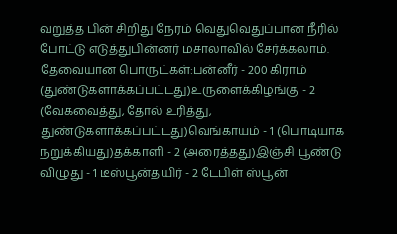வறுத்த பின் சிறிது நேரம் வெதுவெதுப்பான நீரில் போட்டு எடுத்துபின்னர் மசாலாவில் சேர்க்கலாம்.
தேவையான பொருட்கள்:பன்னீர் - 200 கிராம் (துண்டுகளாக்கப்பட்டது)உருளைக்கிழங்கு - 2 (வேகவைத்து, தோல் உரித்து, துண்டுகளாக்கப்பட்டது)வெங்காயம் - 1 (பொடியாக நறுக்கியது)தக்காளி - 2 (அரைத்தது)இஞ்சி பூண்டு விழுது - 1 டீஸ்பூன்தயிர் - 2 டேபிள் ஸ்பூன்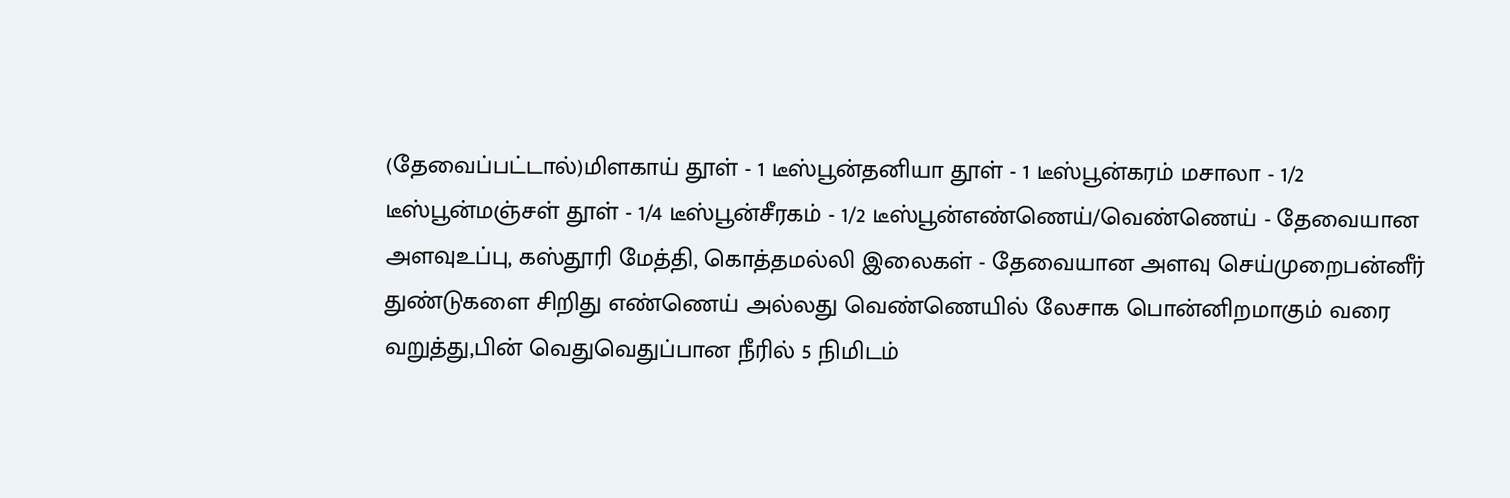(தேவைப்பட்டால்)மிளகாய் தூள் - 1 டீஸ்பூன்தனியா தூள் - 1 டீஸ்பூன்கரம் மசாலா - 1/2 டீஸ்பூன்மஞ்சள் தூள் - 1/4 டீஸ்பூன்சீரகம் - 1/2 டீஸ்பூன்எண்ணெய்/வெண்ணெய் - தேவையான அளவுஉப்பு, கஸ்தூரி மேத்தி, கொத்தமல்லி இலைகள் - தேவையான அளவு செய்முறைபன்னீர் துண்டுகளை சிறிது எண்ணெய் அல்லது வெண்ணெயில் லேசாக பொன்னிறமாகும் வரை வறுத்து,பின் வெதுவெதுப்பான நீரில் 5 நிமிடம்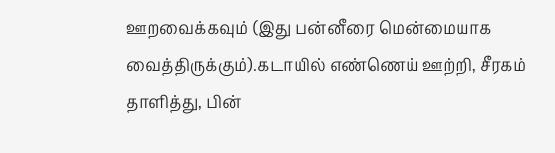ஊறவைக்கவும் (இது பன்னீரை மென்மையாக வைத்திருக்கும்).கடாயில் எண்ணெய் ஊற்றி, சீரகம் தாளித்து, பின்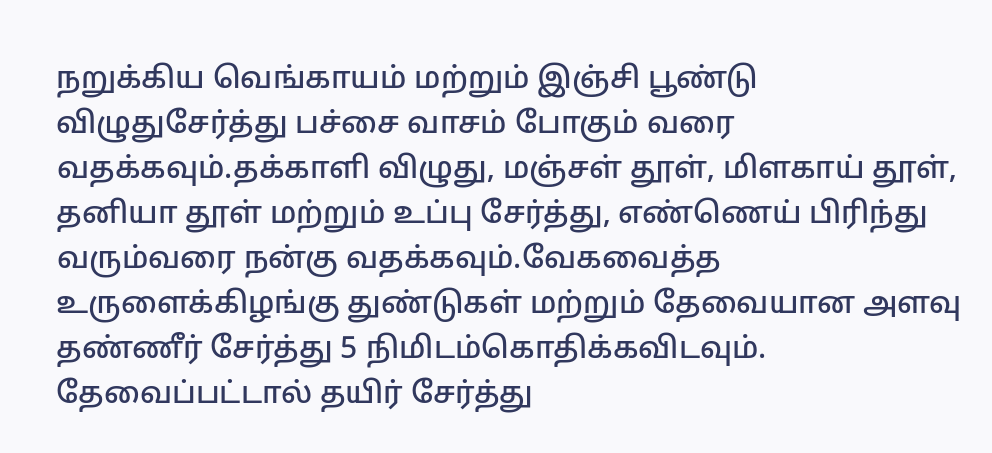நறுக்கிய வெங்காயம் மற்றும் இஞ்சி பூண்டு விழுதுசேர்த்து பச்சை வாசம் போகும் வரை வதக்கவும்.தக்காளி விழுது, மஞ்சள் தூள், மிளகாய் தூள், தனியா தூள் மற்றும் உப்பு சேர்த்து, எண்ணெய் பிரிந்து வரும்வரை நன்கு வதக்கவும்.வேகவைத்த உருளைக்கிழங்கு துண்டுகள் மற்றும் தேவையான அளவு தண்ணீர் சேர்த்து 5 நிமிடம்கொதிக்கவிடவும். தேவைப்பட்டால் தயிர் சேர்த்து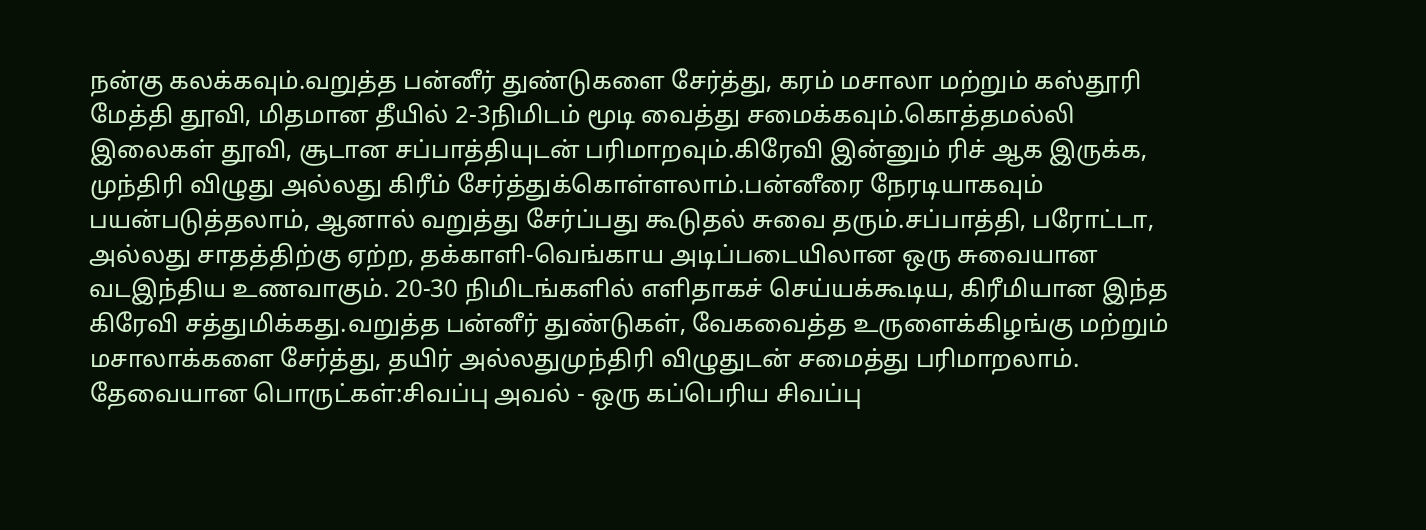நன்கு கலக்கவும்.வறுத்த பன்னீர் துண்டுகளை சேர்த்து, கரம் மசாலா மற்றும் கஸ்தூரி மேத்தி தூவி, மிதமான தீயில் 2-3நிமிடம் மூடி வைத்து சமைக்கவும்.கொத்தமல்லி இலைகள் தூவி, சூடான சப்பாத்தியுடன் பரிமாறவும்.கிரேவி இன்னும் ரிச் ஆக இருக்க, முந்திரி விழுது அல்லது கிரீம் சேர்த்துக்கொள்ளலாம்.பன்னீரை நேரடியாகவும் பயன்படுத்தலாம், ஆனால் வறுத்து சேர்ப்பது கூடுதல் சுவை தரும்.சப்பாத்தி, பரோட்டா, அல்லது சாதத்திற்கு ஏற்ற, தக்காளி-வெங்காய அடிப்படையிலான ஒரு சுவையான வடஇந்திய உணவாகும். 20-30 நிமிடங்களில் எளிதாகச் செய்யக்கூடிய, கிரீமியான இந்த கிரேவி சத்துமிக்கது.வறுத்த பன்னீர் துண்டுகள், வேகவைத்த உருளைக்கிழங்கு மற்றும் மசாலாக்களை சேர்த்து, தயிர் அல்லதுமுந்திரி விழுதுடன் சமைத்து பரிமாறலாம்.
தேவையான பொருட்கள்:சிவப்பு அவல் - ஒரு கப்பெரிய சிவப்பு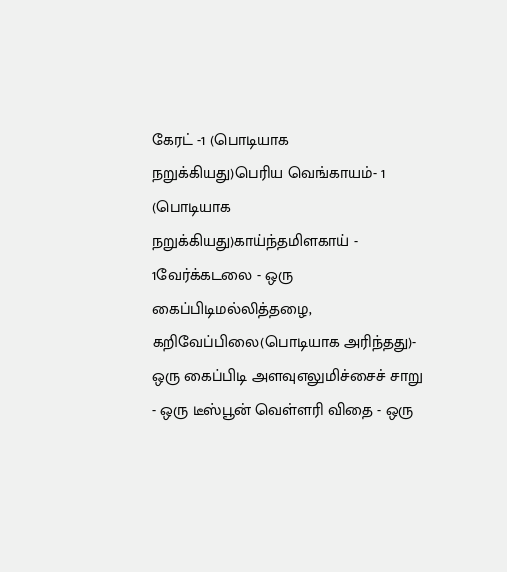கேரட் -1 (பொடியாக நறுக்கியது)பெரிய வெங்காயம்- 1 (பொடியாக நறுக்கியது)காய்ந்தமிளகாய் - 1வேர்க்கடலை - ஒரு கைப்பிடிமல்லித்தழை, கறிவேப்பிலை(பொடியாக அரிந்தது)- ஒரு கைப்பிடி அளவுஎலுமிச்சைச் சாறு - ஒரு டீஸ்பூன் வெள்ளரி விதை - ஒரு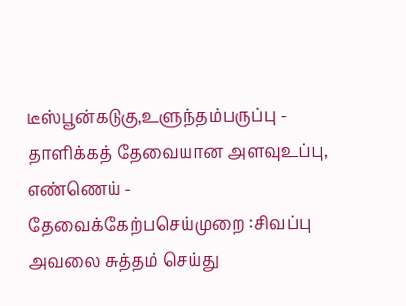டீஸ்பூன்கடுகு,உளுந்தம்பருப்பு - தாளிக்கத் தேவையான அளவுஉப்பு, எண்ணெய் - தேவைக்கேற்பசெய்முறை :சிவப்பு அவலை சுத்தம் செய்து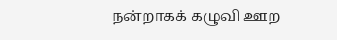நன்றாகக் கழுவி ஊற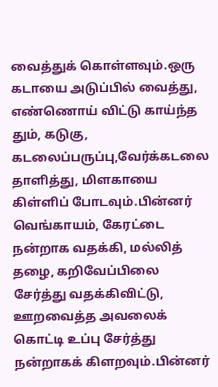வைத்துக் கொள்ளவும்.ஒரு கடாயை அடுப்பில் வைத்து, எண்ணொய் விட்டு காய்ந்த தும், கடுகு, கடலைப்பருப்பு,வேர்க்கடலை தாளித்து, மிளகாயை கிள்ளிப் போடவும்.பின்னர் வெங்காயம், கேரட்டை நன்றாக வதக்கி, மல்லித் தழை, கறிவேப்பிலை சேர்த்து வதக்கிவிட்டு, ஊறவைத்த அவலைக் கொட்டி உப்பு சேர்த்து நன்றாகக் கிளறவும்.பின்னர்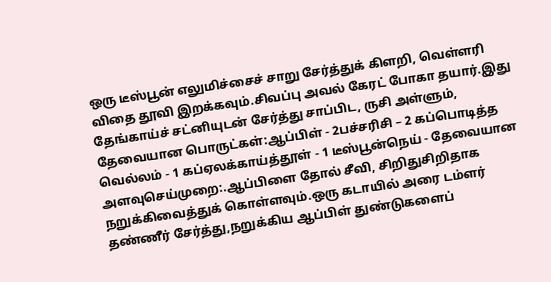ஒரு டீஸ்பூன் எலுமிச்சைச் சாறு சேர்த்துக் கிளறி, வெள்ளரி விதை தூவி இறக்கவும்.சிவப்பு அவல் கேரட் போகா தயார்.இது தேங்காய்ச் சட்னியுடன் சேர்த்து சாப்பிட, ருசி அள்ளும்,
தேவையான பொருட்கள்:ஆப்பிள் - 2பச்சரிசி – 2 கப்பொடித்த வெல்லம் - 1 கப்ஏலக்காய்த்தூள் - 1 டீஸ்பூன்நெய் - தேவையான அளவுசெய்முறை:.ஆப்பிளை தோல் சீவி, சிறிதுசிறிதாக நறுக்கிவைத்துக் கொள்ளவும்.ஒரு கடாயில் அரை டம்ளர் தண்ணீர் சேர்த்து,நறுக்கிய ஆப்பிள் துண்டுகளைப்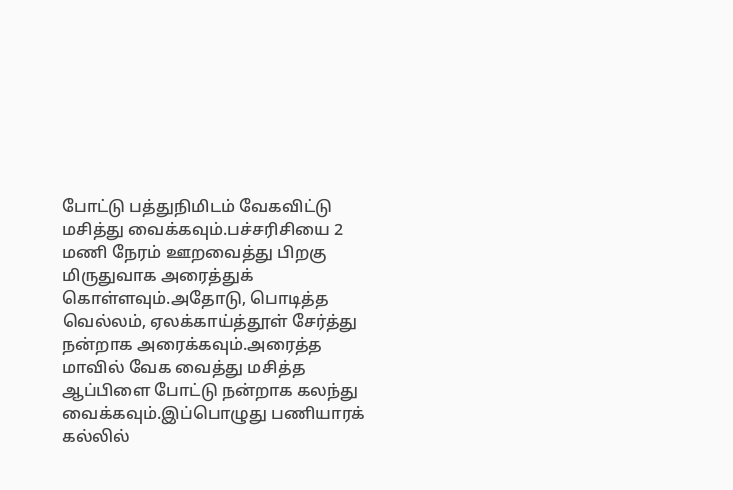போட்டு பத்துநிமிடம் வேகவிட்டு மசித்து வைக்கவும்.பச்சரிசியை 2 மணி நேரம் ஊறவைத்து பிறகு மிருதுவாக அரைத்துக் கொள்ளவும்.அதோடு, பொடித்த வெல்லம், ஏலக்காய்த்தூள் சேர்த்து நன்றாக அரைக்கவும்.அரைத்த மாவில் வேக வைத்து மசித்த ஆப்பிளை போட்டு நன்றாக கலந்து வைக்கவும்.இப்பொழுது பணியாரக் கல்லில்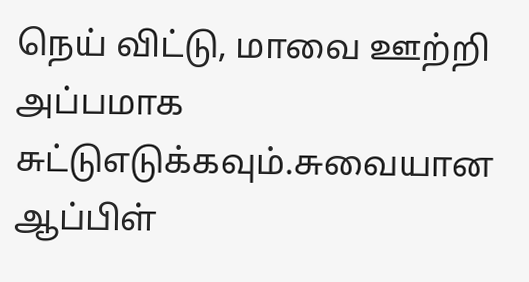நெய் விட்டு, மாவை ஊற்றி அப்பமாக சுட்டுஎடுக்கவும்.சுவையான ஆப்பிள்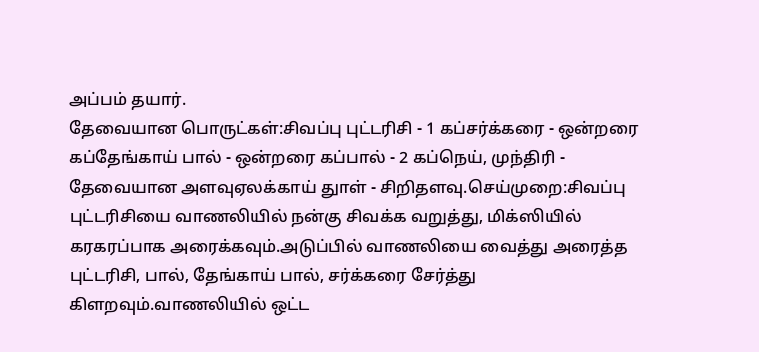அப்பம் தயார்.
தேவையான பொருட்கள்:சிவப்பு புட்டரிசி - 1 கப்சர்க்கரை - ஒன்றரை கப்தேங்காய் பால் - ஒன்றரை கப்பால் - 2 கப்நெய், முந்திரி - தேவையான அளவுஏலக்காய் துாள் - சிறிதளவு.செய்முறை:சிவப்பு புட்டரிசியை வாணலியில் நன்கு சிவக்க வறுத்து, மிக்ஸியில் கரகரப்பாக அரைக்கவும்.அடுப்பில் வாணலியை வைத்து அரைத்த புட்டரிசி, பால், தேங்காய் பால், சர்க்கரை சேர்த்து கிளறவும்.வாணலியில் ஒட்ட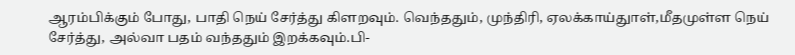ஆரம்பிக்கும் போது, பாதி நெய் சேர்த்து கிளறவும். வெந்ததும், முந்திரி, ஏலக்காய்துாள்,மீதமுள்ள நெய் சேர்த்து, அல்வா பதம் வந்ததும் இறக்கவும்.பி-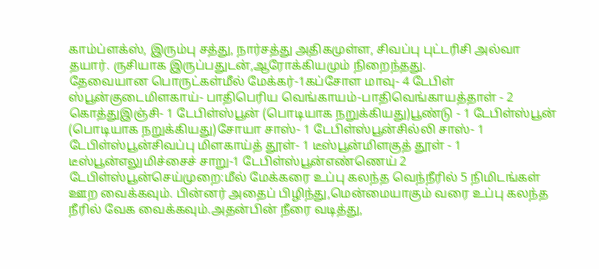காம்ப்ளக்ஸ், இரும்பு சத்து, நார்சத்து அதிகமுள்ள, சிவப்பு புட்டரிசி அல்வா தயார். ருசியாக இருப்பதுடன்,ஆரோக்கியமும் நிறைந்தது.
தேவையான பொருட்கள்மீல் மேக்கர்-1கப்சோள மாவு- 4 டேபிள் ஸ்பூன்குடைமிளகாய்- பாதிபெரிய வெங்காயம்-பாதிவெங்காயத்தாள் - 2 கொத்துஇஞ்சி- 1 டேபிள்ஸ்பூன் (பொடியாக நறுக்கியது)பூண்டு - 1 டேபிள்ஸ்பூன் (பொடியாக நறுக்கியது)சோயா சாஸ்- 1 டேபிள்ஸ்பூன்சில்லி சாஸ்- 1 டேபிள்ஸ்பூன்சிவப்பு மிளகாய்த் தூள்- 1 டீஸ்பூன்மிளகுத் தூள் - 1 டீஸ்பூன்எலுமிச்சைச் சாறு-1 டேபிள்ஸ்பூன்எண்ணெய் 2 டேபிள்ஸ்பூன்செய்முறை:மீல் மேக்கரை உப்பு கலந்த வெந்நீரில் 5 நிமிடங்கள் ஊற வைக்கவும். பின்னர் அதைப் பிழிந்து,மென்மையாகும் வரை உப்பு கலந்த நீரில் வேக வைக்கவும்.அதன்பின் நீரை வடித்து,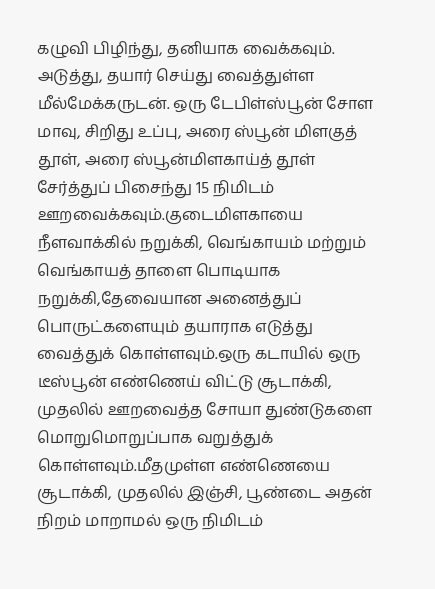கழுவி பிழிந்து, தனியாக வைக்கவும். அடுத்து, தயார் செய்து வைத்துள்ள மீல்மேக்கருடன். ஒரு டேபிள்ஸ்பூன் சோள மாவு, சிறிது உப்பு, அரை ஸ்பூன் மிளகுத் தூள், அரை ஸ்பூன்மிளகாய்த் தூள் சேர்த்துப் பிசைந்து 15 நிமிடம் ஊறவைக்கவும்.குடைமிளகாயை நீளவாக்கில் நறுக்கி, வெங்காயம் மற்றும் வெங்காயத் தாளை பொடியாக நறுக்கி,தேவையான அனைத்துப் பொருட்களையும் தயாராக எடுத்து வைத்துக் கொள்ளவும்.ஒரு கடாயில் ஒரு டீஸ்பூன் எண்ணெய் விட்டு சூடாக்கி, முதலில் ஊறவைத்த சோயா துண்டுகளை மொறுமொறுப்பாக வறுத்துக் கொள்ளவும்.மீதமுள்ள எண்ணெயை சூடாக்கி, முதலில் இஞ்சி, பூண்டை அதன் நிறம் மாறாமல் ஒரு நிமிடம்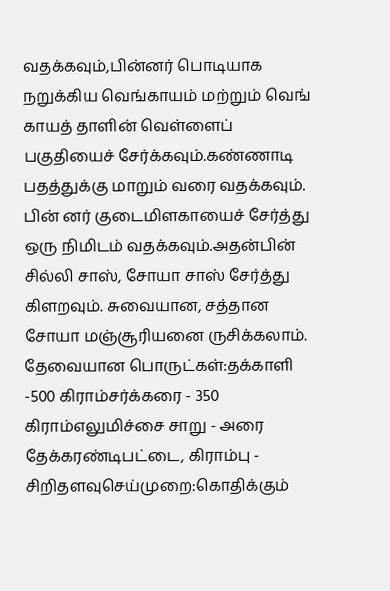வதக்கவும்,பின்னர் பொடியாக நறுக்கிய வெங்காயம் மற்றும் வெங் காயத் தாளின் வெள்ளைப் பகுதியைச் சேர்க்கவும்.கண்ணாடி பதத்துக்கு மாறும் வரை வதக்கவும். பின் னர் குடைமிளகாயைச் சேர்த்து ஒரு நிமிடம் வதக்கவும்.அதன்பின் சில்லி சாஸ், சோயா சாஸ் சேர்த்து கிளறவும். சுவையான, சத்தான சோயா மஞ்சூரியனை ருசிக்கலாம்.
தேவையான பொருட்கள்:தக்காளி -500 கிராம்சர்க்கரை - 350 கிராம்எலுமிச்சை சாறு - அரை தேக்கரண்டிபட்டை, கிராம்பு - சிறிதளவுசெய்முறை:கொதிக்கும்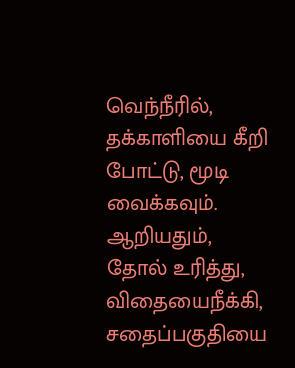வெந்நீரில், தக்காளியை கீறி போட்டு, மூடி வைக்கவும். ஆறியதும், தோல் உரித்து, விதையைநீக்கி, சதைப்பகுதியை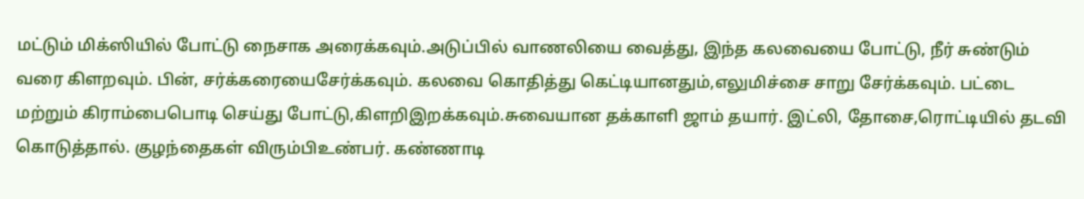மட்டும் மிக்ஸியில் போட்டு நைசாக அரைக்கவும்.அடுப்பில் வாணலியை வைத்து, இந்த கலவையை போட்டு, நீர் சுண்டும் வரை கிளறவும். பின், சர்க்கரையைசேர்க்கவும். கலவை கொதித்து கெட்டியானதும்,எலுமிச்சை சாறு சேர்க்கவும். பட்டை மற்றும் கிராம்பைபொடி செய்து போட்டு,கிளறிஇறக்கவும்.சுவையான தக்காளி ஜாம் தயார். இட்லி, தோசை,ரொட்டியில் தடவி கொடுத்தால். குழந்தைகள் விரும்பிஉண்பர். கண்ணாடி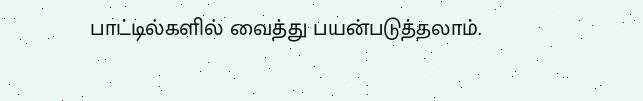பாட்டில்களில் வைத்து பயன்படுத்தலாம்.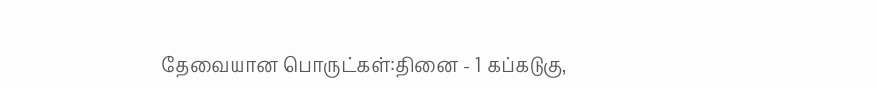தேவையான பொருட்கள்:தினை - 1 கப்கடுகு,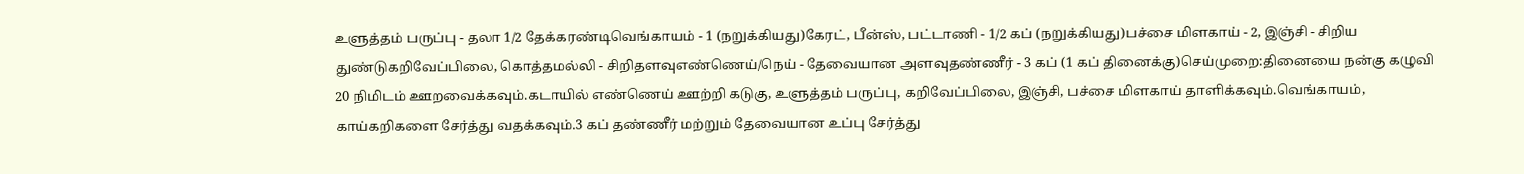உளுத்தம் பருப்பு - தலா 1/2 தேக்கரண்டிவெங்காயம் - 1 (நறுக்கியது)கேரட், பீன்ஸ், பட்டாணி - 1/2 கப் (நறுக்கியது)பச்சை மிளகாய் - 2, இஞ்சி - சிறிய துண்டுகறிவேப்பிலை, கொத்தமல்லி - சிறிதளவுஎண்ணெய்/நெய் - தேவையான அளவுதண்ணீர் - 3 கப் (1 கப் தினைக்கு)செய்முறை:தினையை நன்கு கழுவி 20 நிமிடம் ஊறவைக்கவும்.கடாயில் எண்ணெய் ஊற்றி கடுகு, உளுத்தம் பருப்பு, கறிவேப்பிலை, இஞ்சி, பச்சை மிளகாய் தாளிக்கவும்.வெங்காயம், காய்கறிகளை சேர்த்து வதக்கவும்.3 கப் தண்ணீர் மற்றும் தேவையான உப்பு சேர்த்து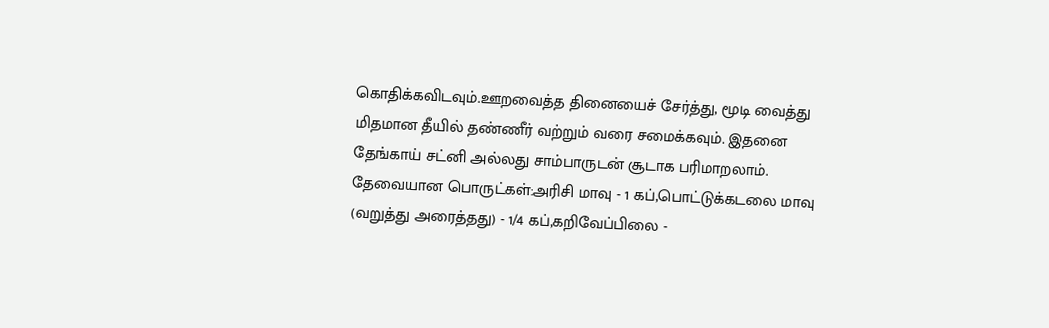கொதிக்கவிடவும்.ஊறவைத்த தினையைச் சேர்த்து, மூடி வைத்து மிதமான தீயில் தண்ணீர் வற்றும் வரை சமைக்கவும். இதனை தேங்காய் சட்னி அல்லது சாம்பாருடன் சூடாக பரிமாறலாம்.
தேவையான பொருட்கள்:அரிசி மாவு - 1 கப்,பொட்டுக்கடலை மாவு (வறுத்து அரைத்தது) - 1/4 கப்,கறிவேப்பிலை -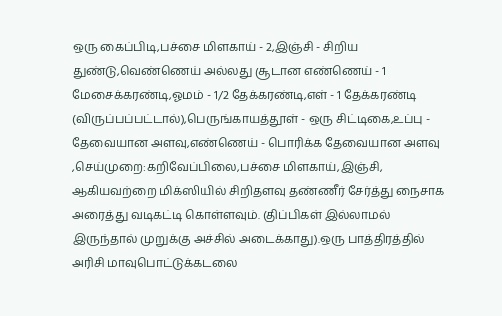ஒரு கைப்பிடி,பச்சை மிளகாய் - 2,இஞ்சி - சிறிய துண்டு,வெண்ணெய் அல்லது சூடான எண்ணெய் - 1 மேசைக்கரண்டி,ஓமம் - 1/2 தேக்கரண்டி,எள் - 1 தேக்கரண்டி (விருப்பப்பட்டால்),பெருங்காயத்தூள் - ஒரு சிட்டிகை,உப்பு - தேவையான அளவு,எண்ணெய் - பொரிக்க தேவையான அளவு ,செய்முறை:கறிவேப்பிலை,பச்சை மிளகாய்,இஞ்சி, ஆகியவற்றை மிக்ஸியில் சிறிதளவு தண்ணீர் சேர்த்து நைசாக அரைத்து வடிகட்டி கொள்ளவும். (திப்பிகள் இல்லாமல் இருந்தால் முறுக்கு அச்சில் அடைக்காது).ஒரு பாத்திரத்தில் அரிசி மாவுபொட்டுக்கடலை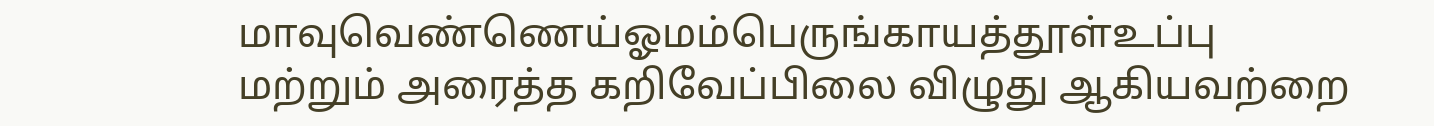மாவுவெண்ணெய்ஓமம்பெருங்காயத்தூள்உப்பு மற்றும் அரைத்த கறிவேப்பிலை விழுது ஆகியவற்றை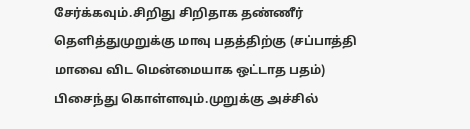சேர்க்கவும்.சிறிது சிறிதாக தண்ணீர் தெளித்துமுறுக்கு மாவு பதத்திற்கு (சப்பாத்தி மாவை விட மென்மையாக ஒட்டாத பதம்) பிசைந்து கொள்ளவும்.முறுக்கு அச்சில்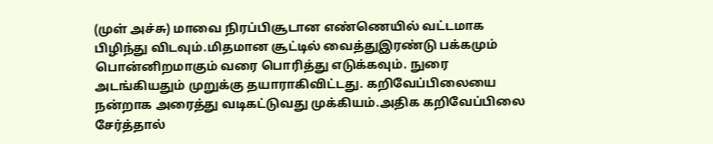(முள் அச்சு) மாவை நிரப்பிசூடான எண்ணெயில் வட்டமாக பிழிந்து விடவும்.மிதமான சூட்டில் வைத்துஇரண்டு பக்கமும் பொன்னிறமாகும் வரை பொரித்து எடுக்கவும். நுரை அடங்கியதும் முறுக்கு தயாராகிவிட்டது. கறிவேப்பிலையை நன்றாக அரைத்து வடிகட்டுவது முக்கியம்.அதிக கறிவேப்பிலை சேர்த்தால்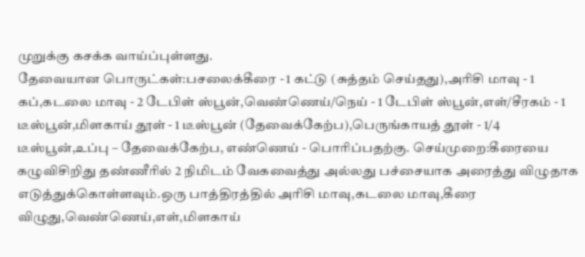முறுக்கு கசக்க வாய்ப்புள்ளது.
தேவையான பொருட்கள்:பசலைக்கீரை - 1 கட்டு (சுத்தம் செய்தது),அரிசி மாவு - 1 கப்,கடலை மாவு - 2 டேபிள் ஸ்பூன்,வெண்ணெய்/நெய் - 1 டேபிள் ஸ்பூன்,எள்/சீரகம் - 1 டீஸ்பூன்,மிளகாய் தூள் - 1 டீஸ்பூன் (தேவைக்கேற்ப),பெருங்காயத் தூள் - 1/4 டீஸ்பூன்,உப்பு – தேவைக்கேற்ப, எண்ணெய் - பொரிப்பதற்கு. செய்முறை:கீரையை கழுவிசிறிது தண்ணீரில் 2 நிமிடம் வேகவைத்து அல்லது பச்சையாக அரைத்து விழுதாக எடுத்துக்கொள்ளவும்.ஒரு பாத்திரத்தில் அரிசி மாவு,கடலை மாவு,கீரை விழுது,வெண்ணெய்,எள்,மிளகாய்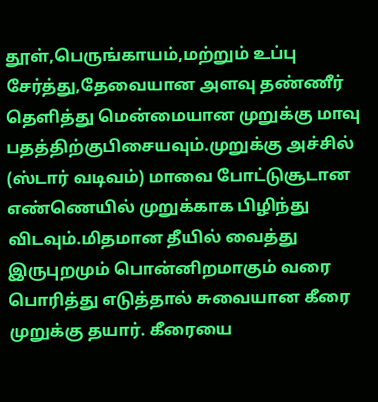தூள்,பெருங்காயம்,மற்றும் உப்பு சேர்த்து,தேவையான அளவு தண்ணீர் தெளித்து மென்மையான முறுக்கு மாவு பதத்திற்குபிசையவும்.முறுக்கு அச்சில் (ஸ்டார் வடிவம்) மாவை போட்டுசூடான எண்ணெயில் முறுக்காக பிழிந்து விடவும்.மிதமான தீயில் வைத்து இருபுறமும் பொன்னிறமாகும் வரை பொரித்து எடுத்தால் சுவையான கீரை முறுக்கு தயார். கீரையை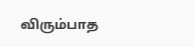விரும்பாத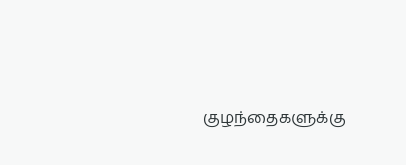குழந்தைகளுக்கு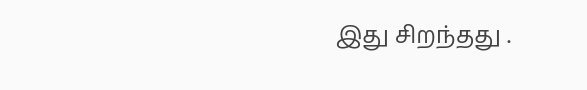இது சிறந்தது .